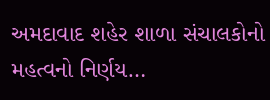અમદાવાદ શહેર શાળા સંચાલકોનો મહત્વનો નિર્ણય…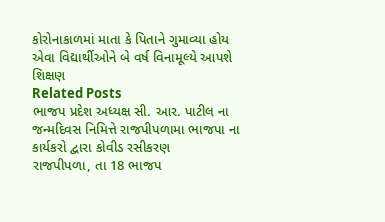કોરોનાકાળમાં માતા કે પિતાને ગુમાવ્યા હોય એવા વિદ્યાર્થીઓને બે વર્ષ વિનામૂલ્યે આપશે શિક્ષણ
Related Posts
ભાજપ પ્રદેશ અધ્યક્ષ સી. આર. પાટીલ ના જન્મદિવસ નિમિત્તે રાજપીપળામા ભાજપા ના કાર્યકરો દ્વારા કોવીડ રસીકરણ
રાજપીપળા, તા 18 ભાજપ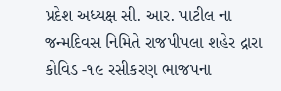પ્રદેશ અધ્યક્ષ સી. આર. પાટીલ ના જન્મદિવસ નિમિતે રાજપીપલા શહેર દ્રારા કોવિડ -૧૯ રસીકરણ ભાજપના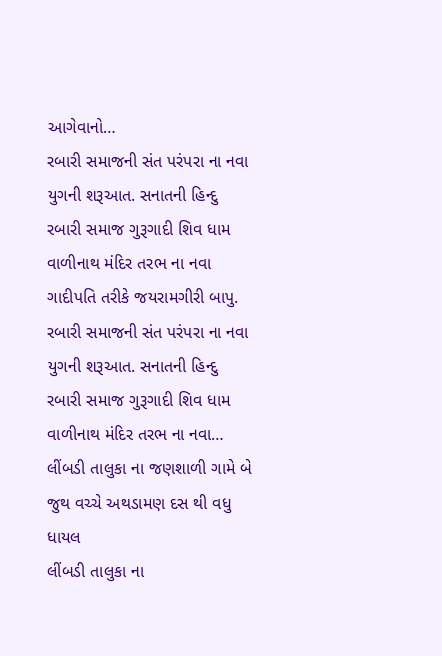આગેવાનો…
રબારી સમાજની સંત પરંપરા ના નવા યુગની શરૂઆત. સનાતની હિન્દુ રબારી સમાજ ગુરૂગાદી શિવ ધામ વાળીનાથ મંદિર તરભ ના નવા ગાદીપતિ તરીકે જયરામગીરી બાપુ.
રબારી સમાજની સંત પરંપરા ના નવા યુગની શરૂઆત. સનાતની હિન્દુ રબારી સમાજ ગુરૂગાદી શિવ ધામ વાળીનાથ મંદિર તરભ ના નવા…
લીંબડી તાલુકા ના જણશાળી ગામે બે જુથ વચ્ચે અથડામણ દસ થી વધુ ધાયલ
લીંબડી તાલુકા ના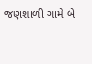જણશાળી ગામે બે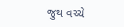જુથ વચ્ચે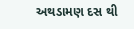અથડામણ દસ થી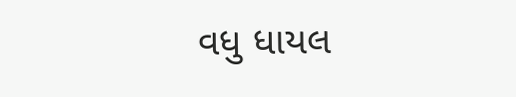વધુ ધાયલ